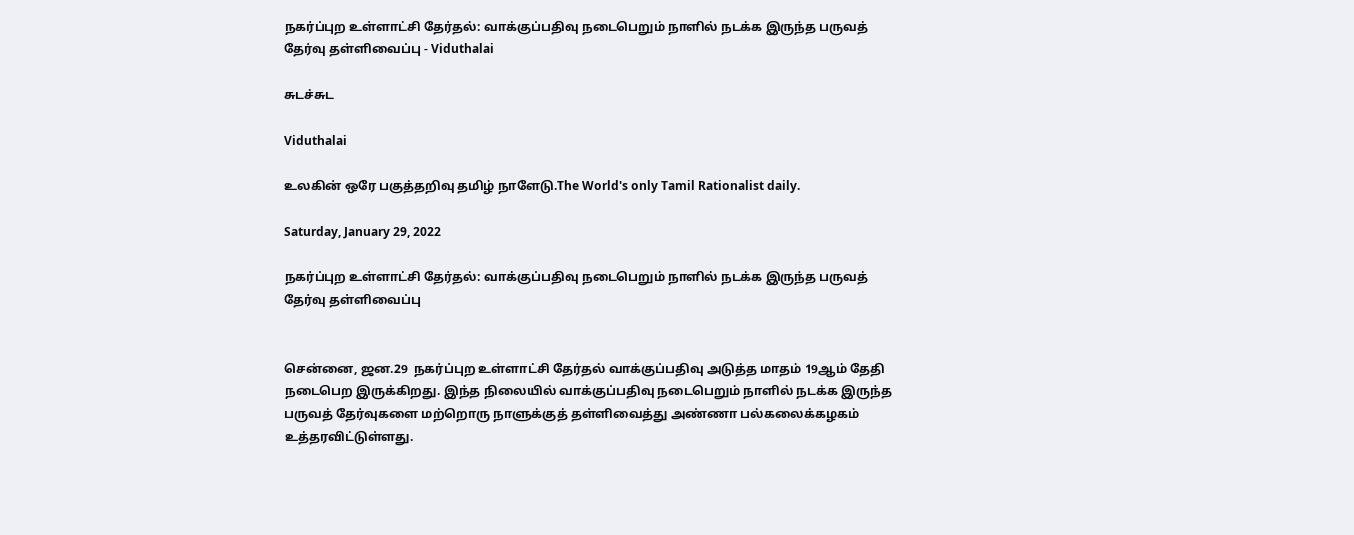நகர்ப்புற உள்ளாட்சி தேர்தல்: வாக்குப்பதிவு நடைபெறும் நாளில் நடக்க இருந்த பருவத் தேர்வு தள்ளிவைப்பு - Viduthalai

சுடச்சுட

Viduthalai

உலகின் ஒரே பகுத்தறிவு தமிழ் நாளேடு.The World's only Tamil Rationalist daily.

Saturday, January 29, 2022

நகர்ப்புற உள்ளாட்சி தேர்தல்: வாக்குப்பதிவு நடைபெறும் நாளில் நடக்க இருந்த பருவத் தேர்வு தள்ளிவைப்பு


சென்னை, ஜன.29  நகர்ப்புற உள்ளாட்சி தேர்தல் வாக்குப்பதிவு அடுத்த மாதம் 19ஆம் தேதி நடைபெற இருக்கிறது. இந்த நிலையில் வாக்குப்பதிவு நடைபெறும் நாளில் நடக்க இருந்த பருவத் தேர்வுகளை மற்றொரு நாளுக்குத் தள்ளிவைத்து அண்ணா பல்கலைக்கழகம் உத்தரவிட்டுள்ளது.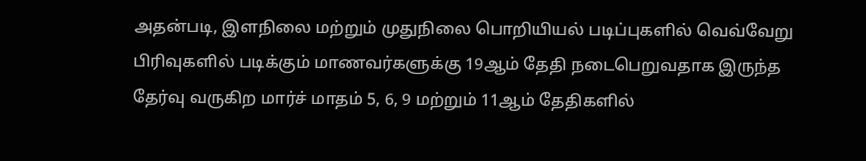அதன்படி, இளநிலை மற்றும் முதுநிலை பொறியியல் படிப்புகளில் வெவ்வேறு பிரிவுகளில் படிக்கும் மாணவர்களுக்கு 19ஆம் தேதி நடைபெறுவதாக இருந்த தேர்வு வருகிற மார்ச் மாதம் 5, 6, 9 மற்றும் 11ஆம் தேதிகளில்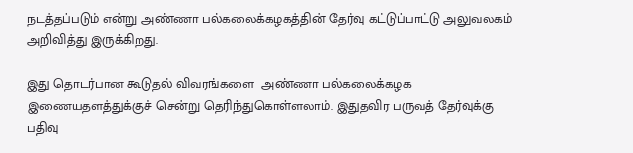நடத்தப்படும் என்று அண்ணா பல்கலைக்கழகத்தின் தேர்வு கட்டுப்பாட்டு அலுவலகம் அறிவித்து இருக்கிறது.

இது தொடர்பான கூடுதல் விவரங்களை  அண்ணா பல்கலைக்கழக இணையதளத்துக்குச் சென்று தெரிந்துகொள்ளலாம். இதுதவிர பருவத் தேர்வுக்கு பதிவு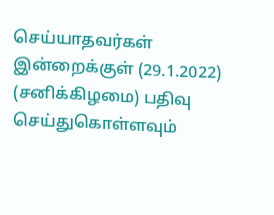செய்யாதவர்கள் இன்றைக்குள் (29.1.2022) (சனிக்கிழமை) பதிவு செய்துகொள்ளவும்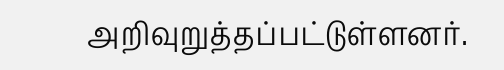அறிவுறுத்தப்பட்டுள்ளனர்.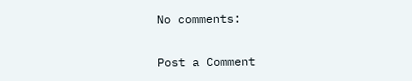No comments:

Post a Comment